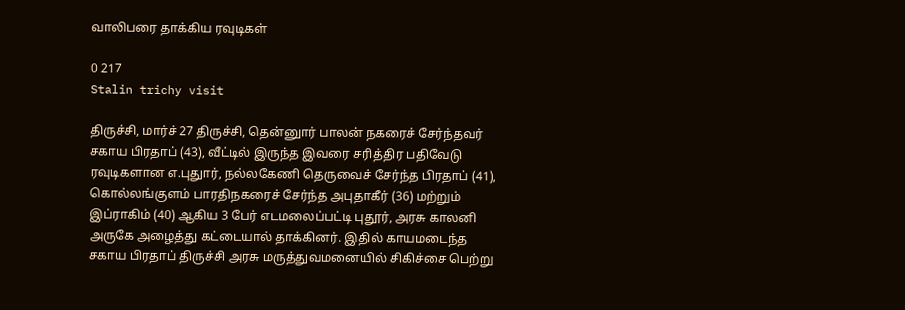வாலிபரை தாக்கிய ரவுடிகள்

0 217
Stalin trichy visit

திருச்சி, மார்ச் 27 திருச்சி, தென்னுார் பாலன் நகரைச் சேர்ந்தவர் சகாய பிரதாப் (43), வீட்டில் இருந்த இவரை சரித்திர பதிவேடு ரவுடிகளான எ.புதுார், நல்லகேணி தெருவைச் சேர்ந்த பிரதாப் (41), கொல்லங்குளம் பாரதிநகரைச் சேர்ந்த அபுதாகீர் (36) மற்றும் இப்ராகிம் (40) ஆகிய 3 பேர் எடமலைப்பட்டி புதூர், அரசு காலனி அருகே அழைத்து கட்டையால் தாக்கினர். இதில் காயமடைந்த சகாய பிரதாப் திருச்சி அரசு மருத்துவமனையில் சிகிச்சை பெற்று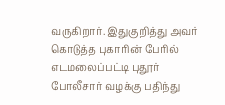வருகிறார். இதுகுறித்து அவர் கொடுத்த புகாரின் பேரில் எடமலைப்பட்டி புதூர் போலீசார் வழக்கு பதிந்து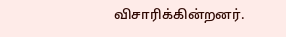விசாரிக்கின்றனர்.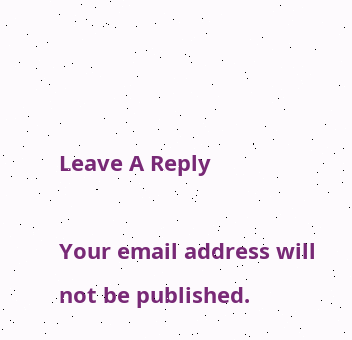Leave A Reply

Your email address will not be published.